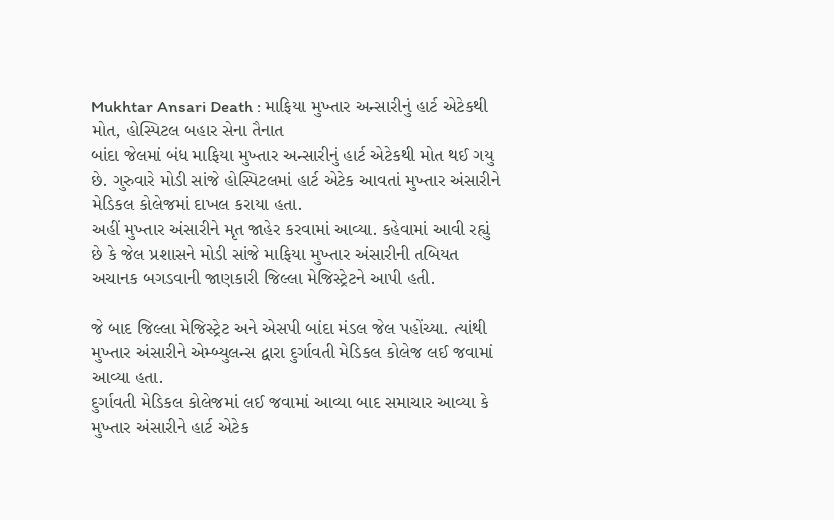Mukhtar Ansari Death : માફિયા મુખ્તાર અન્સારીનું હાર્ટ એટેકથી મોત, હોસ્પિટલ બહાર સેના તૈનાત
બાંદા જેલમાં બંધ માફિયા મુખ્તાર અન્સારીનું હાર્ટ એટેકથી મોત થઈ ગયુ છે. ગુરુવારે મોડી સાંજે હોસ્પિટલમાં હાર્ટ એટેક આવતાં મુખ્તાર અંસારીને મેડિકલ કોલેજમાં દાખલ કરાયા હતા.
અહીં મુખ્તાર અંસારીને મૃત જાહેર કરવામાં આવ્યા. કહેવામાં આવી રહ્યું છે કે જેલ પ્રશાસને મોડી સાંજે માફિયા મુખ્તાર અંસારીની તબિયત અચાનક બગડવાની જાણકારી જિલ્લા મેજિસ્ટ્રેટને આપી હતી.

જે બાદ જિલ્લા મેજિસ્ટ્રેટ અને એસપી બાંદા મંડલ જેલ પહોંચ્યા. ત્યાંથી મુખ્તાર અંસારીને એમ્બ્યુલન્સ દ્વારા દુર્ગાવતી મેડિકલ કોલેજ લઈ જવામાં આવ્યા હતા.
દુર્ગાવતી મેડિકલ કોલેજમાં લઈ જવામાં આવ્યા બાદ સમાચાર આવ્યા કે મુખ્તાર અંસારીને હાર્ટ એટેક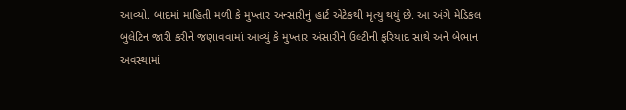આવ્યો. બાદમાં માહિતી મળી કે મુખ્તાર અન્સારીનું હાર્ટ એટેકથી મૃત્યુ થયું છે. આ અંગે મેડિકલ બુલેટિન જારી કરીને જણાવવામાં આવ્યું કે મુખ્તાર અંસારીને ઉલ્ટીની ફરિયાદ સાથે અને બેભાન અવસ્થામાં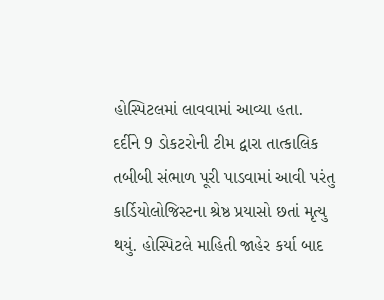હોસ્પિટલમાં લાવવામાં આવ્યા હતા.
દર્દીને 9 ડોકટરોની ટીમ દ્વારા તાત્કાલિક તબીબી સંભાળ પૂરી પાડવામાં આવી પરંતુ કાર્ડિયોલોજિસ્ટના શ્રેષ્ઠ પ્રયાસો છતાં મૃત્યુ થયું. હોસ્પિટલે માહિતી જાહેર કર્યા બાદ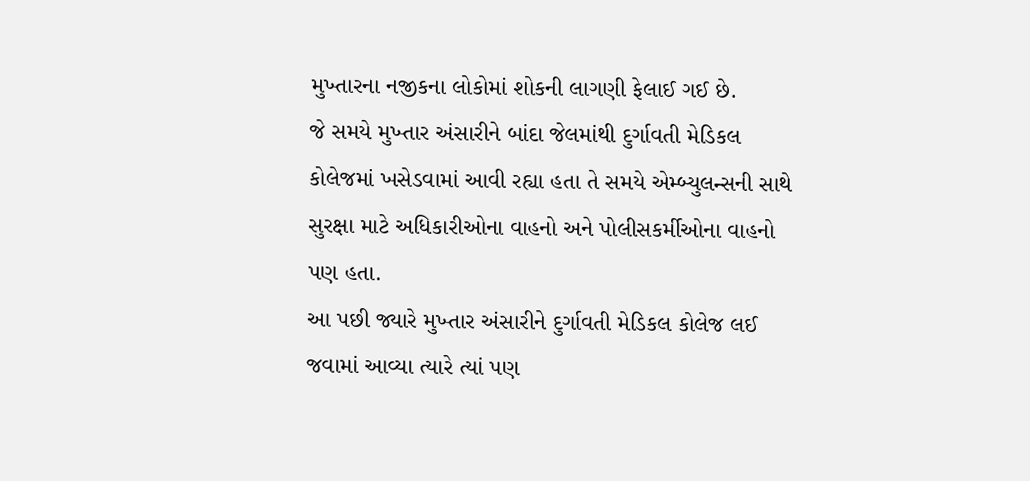મુખ્તારના નજીકના લોકોમાં શોકની લાગણી ફેલાઈ ગઈ છે.
જે સમયે મુખ્તાર અંસારીને બાંદા જેલમાંથી દુર્ગાવતી મેડિકલ કોલેજમાં ખસેડવામાં આવી રહ્યા હતા તે સમયે એમ્બ્યુલન્સની સાથે સુરક્ષા માટે અધિકારીઓના વાહનો અને પોલીસકર્મીઓના વાહનો પણ હતા.
આ પછી જ્યારે મુખ્તાર અંસારીને દુર્ગાવતી મેડિકલ કોલેજ લઈ જવામાં આવ્યા ત્યારે ત્યાં પણ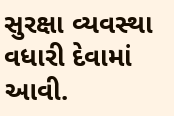સુરક્ષા વ્યવસ્થા વધારી દેવામાં આવી.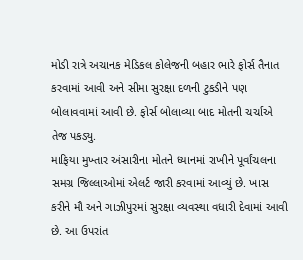મોડી રાત્રે અચાનક મેડિકલ કોલેજની બહાર ભારે ફોર્સ તૈનાત કરવામાં આવી અને સીમા સુરક્ષા દળની ટુકડીને પણ બોલાવવામાં આવી છે. ફોર્સ બોલાવ્યા બાદ મોતની ચર્ચાએ તેજ પકડ્યુ.
માફિયા મુખ્તાર અંસારીના મોતને ધ્યાનમાં રાખીને પૂર્વાંચલના સમગ્ર જિલ્લાઓમાં એલર્ટ જારી કરવામાં આવ્યું છે. ખાસ કરીને મૌ અને ગાઝીપુરમાં સુરક્ષા વ્યવસ્થા વધારી દેવામાં આવી છે. આ ઉપરાંત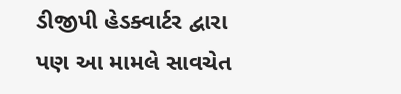ડીજીપી હેડક્વાર્ટર દ્વારા પણ આ મામલે સાવચેત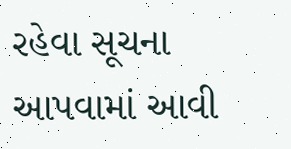રહેવા સૂચના આપવામાં આવી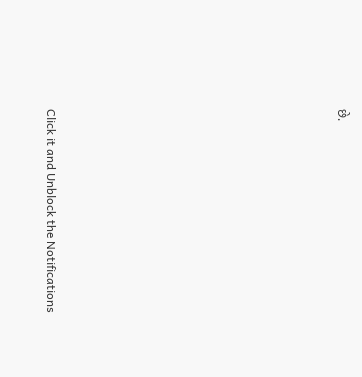છે.












Click it and Unblock the Notifications